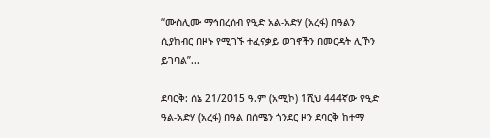“ሙስሊሙ ማኅበረሰብ የዒድ አል-አድሃ (አረፋ) በዓልን ሲያከብር በዞኑ የሚገኙ ተፈናቃይ ወገኖችን በመርዳት ሊኾን ይገባል”...

ደባርቅ: ሰኔ 21/2015 ዓ.ም (አሚኮ) 1ሺህ 444ኛው የዒድ ዓል-አድሃ (አረፋ) በዓል በሰሜን ጎንደር ዞን ደባርቅ ከተማ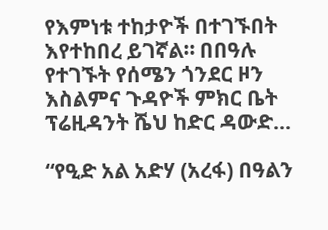የእምነቱ ተከታዮች በተገኙበት እየተከበረ ይገኛል። በበዓሉ የተገኙት የሰሜን ጎንደር ዞን እስልምና ጉዳዮች ምክር ቤት ፕሬዚዳንት ሼህ ከድር ዳውድ...

“የዒድ አል አድሃ (አረፋ) በዓልን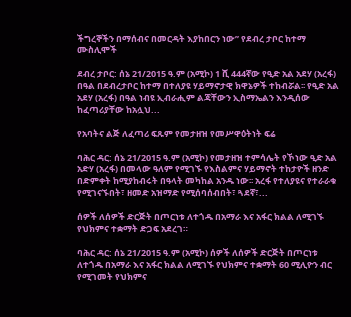ችግረኞችን በማሰብና በመርዳት እያከበርን ነው” የደብረ ታቦር ከተማ ሙስሊሞች

ደብረ ታቦር: ሰኔ 21/2015 ዓ.ም (አሚኮ) 1 ሺ 444ኛው የዒድ አል አደሃ (አረፋ) በዓል በደብረታቦር ከተማ በተለያዩ ሃይማኖታዊ ክዋኔዎች ተከብሯል፡፡ የዒድ አል አደሃ (አረፋ) በዓል ነብዩ ኢብራሒም ልጃቸውን ኢስማኤልን እንዲሰው ከፈጣሪያቸው ከአሏህ...

የአባትና ልጅ ለፈጣሪ ፍጹም የመታዘዝ የመሥዋዕትነት ፍሬ

ባሕር ዳር: ሰኔ 21/2015 ዓ.ም (አሚኮ) የመታዘዝ ተምሳሌት የኾነው ዒድ አል አድሃ (አረፋ) በመላው ዓለም የሚገኙ የእስልምና ሃይማኖት ተከታዮች ዘንድ በድምቀት ከሚያከብሩት በዓላት መካከል አንዱ ነው፡፡ አረፋ የተለያዩና የተራራቁ የሚገናኙበት፣ ዘመድ አዝማድ የሚሰባሰብበት፣ ጓደኛ፣...

ሰዎች ለሰዎች ድርጅት በጦርነቱ ለተጎዱ በአማራ እና አፋር ክልል ለሚገኙ የህክምና ተቋማት ድጋፍ አደረገ።

ባሕር ዳር: ሰኔ 21/2015 ዓ.ም (አሚኮ) ሰዎች ለሰዎች ድርጅት በጦርነቱ ለተጎዱ በአማራ እና አፋር ክልል ለሚገኙ የህክምና ተቋማት 60 ሚሊዮን ብር የሚገመት የህክምና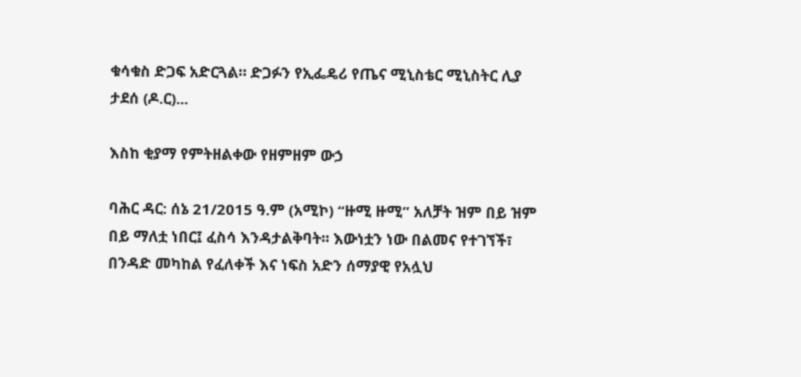ቁሳቁስ ድጋፍ አድርጓል። ድጋፉን የኢፌዴሪ የጤና ሚኒስቴር ሚኒስትር ሊያ ታደሰ (ዶ.ር)...

እስከ ቂያማ የምትዘልቀው የዘምዘም ውኃ

ባሕር ዳር: ሰኔ 21/2015 ዓ.ም (አሚኮ) “ዙሚ ዙሚ” አለቻት ዝም በይ ዝም በይ ማለቷ ነበር፤ ፈስሳ እንዳታልቅባት፡፡ እውነቷን ነው በልመና የተገኘች፣ በንዳድ መካከል የፈለቀች እና ነፍስ አድን ሰማያዊ የአሏህ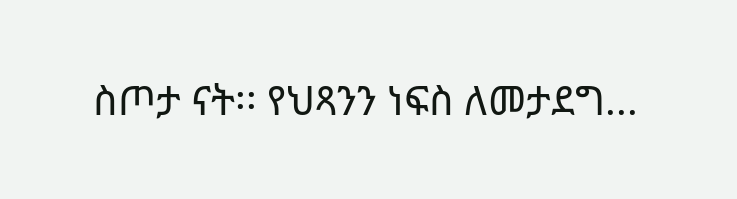ስጦታ ናት፡፡ የህጻንን ነፍስ ለመታደግ...